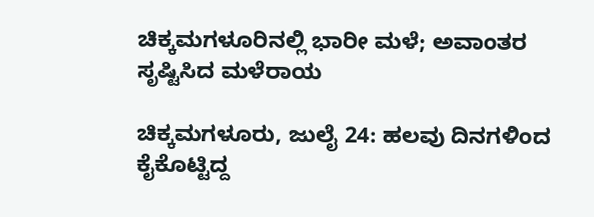ಚಿಕ್ಕಮಗಳೂರಿನಲ್ಲಿ ಭಾರೀ ಮಳೆ; ಅವಾಂತರ ಸೃಷ್ಟಿಸಿದ ಮಳೆರಾಯ

ಚಿಕ್ಕಮಗಳೂರು, ಜುಲೈ 24: ಹಲವು ದಿನಗಳಿಂದ ಕೈಕೊಟ್ಟಿದ್ದ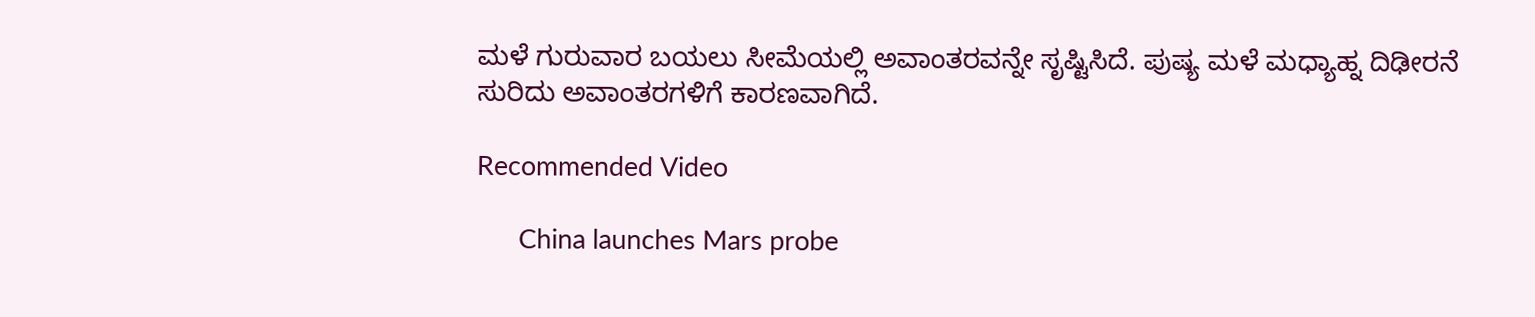ಮಳೆ ಗುರುವಾರ ಬಯಲು ಸೀಮೆಯಲ್ಲಿ ಅವಾಂತರವನ್ನೇ ಸೃಷ್ಟಿಸಿದೆ. ಪುಷ್ಯ ಮಳೆ ಮಧ್ಯಾಹ್ನ ದಿಢೀರನೆ ಸುರಿದು ಅವಾಂತರಗಳಿಗೆ ಕಾರಣವಾಗಿದೆ.

Recommended Video

      China launches Mars probe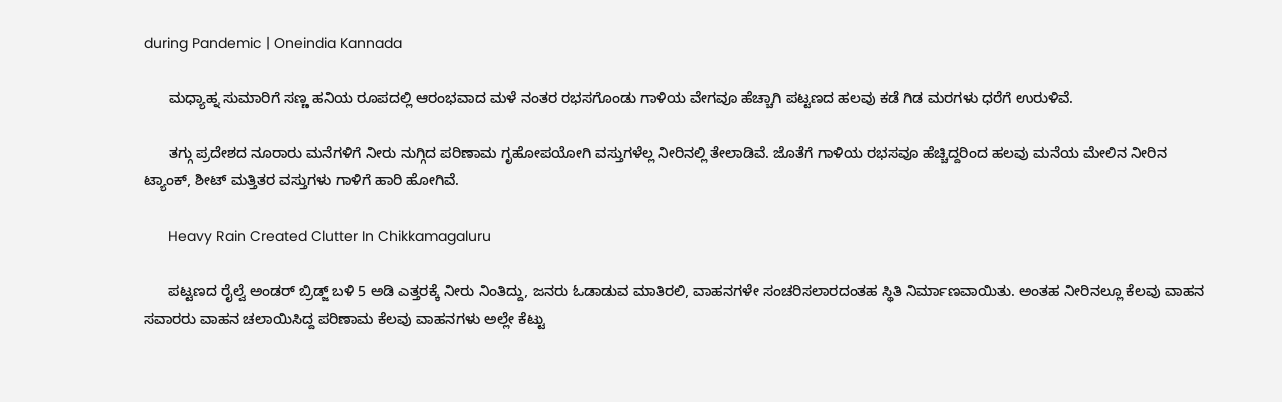during Pandemic | Oneindia Kannada

      ಮಧ್ಯಾಹ್ನ ಸುಮಾರಿಗೆ ಸಣ್ಣ ಹನಿಯ ರೂಪದಲ್ಲಿ ಆರಂಭವಾದ ಮಳೆ ನಂತರ ರಭಸಗೊಂಡು ಗಾಳಿಯ ವೇಗವೂ ಹೆಚ್ಚಾಗಿ ಪಟ್ಟಣದ ಹಲವು ಕಡೆ ಗಿಡ ಮರಗಳು ಧರೆಗೆ ಉರುಳಿವೆ.

      ತಗ್ಗು ಪ್ರದೇಶದ ನೂರಾರು ಮನೆಗಳಿಗೆ ನೀರು ನುಗ್ಗಿದ ಪರಿಣಾಮ ಗೃಹೋಪಯೋಗಿ ವಸ್ತುಗಳೆಲ್ಲ ನೀರಿನಲ್ಲಿ ತೇಲಾಡಿವೆ. ಜೊತೆಗೆ ಗಾಳಿಯ ರಭಸವೂ ಹೆಚ್ಚಿದ್ದರಿಂದ ಹಲವು ಮನೆಯ ಮೇಲಿನ ನೀರಿನ ಟ್ಯಾಂಕ್, ಶೀಟ್ ಮತ್ತಿತರ ವಸ್ತುಗಳು ಗಾಳಿಗೆ ಹಾರಿ ಹೋಗಿವೆ.

      Heavy Rain Created Clutter In Chikkamagaluru

      ಪಟ್ಟಣದ ರೈಲ್ವೆ ಅಂಡರ್ ಬ್ರಿಡ್ಜ್ ಬಳಿ 5 ಅಡಿ ಎತ್ತರಕ್ಕೆ ನೀರು ನಿಂತಿದ್ದು, ಜನರು ಓಡಾಡುವ ಮಾತಿರಲಿ, ವಾಹನಗಳೇ ಸಂಚರಿಸಲಾರದಂತಹ ಸ್ಥಿತಿ ನಿರ್ಮಾಣವಾಯಿತು. ಅಂತಹ ನೀರಿನಲ್ಲೂ ಕೆಲವು ವಾಹನ ಸವಾರರು ವಾಹನ ಚಲಾಯಿಸಿದ್ದ ಪರಿಣಾಮ ಕೆಲವು ವಾಹನಗಳು ಅಲ್ಲೇ ಕೆಟ್ಟು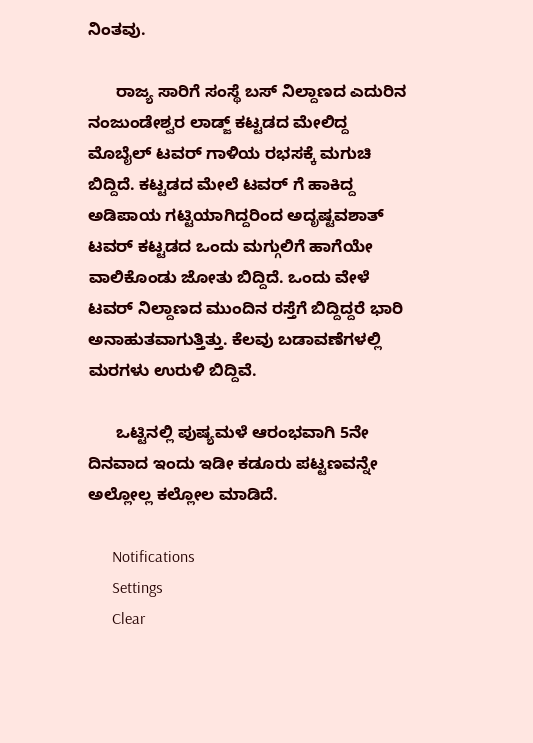ನಿಂತವು.

      ರಾಜ್ಯ ಸಾರಿಗೆ ಸಂಸ್ಥೆ ಬಸ್ ನಿಲ್ದಾಣದ ಎದುರಿನ ನಂಜುಂಡೇಶ್ವರ ಲಾಡ್ಜ್ ಕಟ್ಟಡದ ಮೇಲಿದ್ದ ಮೊಬೈಲ್ ಟವರ್ ಗಾಳಿಯ ರಭಸಕ್ಕೆ ಮಗುಚಿ ಬಿದ್ದಿದೆ. ಕಟ್ಟಡದ ಮೇಲೆ ಟವರ್ ಗೆ ಹಾಕಿದ್ದ ಅಡಿಪಾಯ ಗಟ್ಟಿಯಾಗಿದ್ದರಿಂದ ಅದೃಷ್ಟವಶಾತ್ ಟವರ್ ಕಟ್ಟಡದ ಒಂದು ಮಗ್ಗುಲಿಗೆ ಹಾಗೆಯೇ ವಾಲಿಕೊಂಡು ಜೋತು ಬಿದ್ದಿದೆ. ಒಂದು ವೇಳೆ ಟವರ್ ನಿಲ್ದಾಣದ ಮುಂದಿನ ರಸ್ತೆಗೆ ಬಿದ್ದಿದ್ದರೆ ಭಾರಿ ಅನಾಹುತವಾಗುತ್ತಿತ್ತು. ಕೆಲವು ಬಡಾವಣೆಗಳಲ್ಲಿ ಮರಗಳು ಉರುಳಿ ಬಿದ್ದಿವೆ.

      ಒಟ್ಟಿನಲ್ಲಿ ಪುಷ್ಯಮಳೆ ಆರಂಭವಾಗಿ 5ನೇ ದಿನವಾದ ಇಂದು ಇಡೀ ಕಡೂರು ಪಟ್ಟಣವನ್ನೇ ಅಲ್ಲೋಲ್ಲ ಕಲ್ಲೋಲ ಮಾಡಿದೆ.

      Notifications
      Settings
      Clear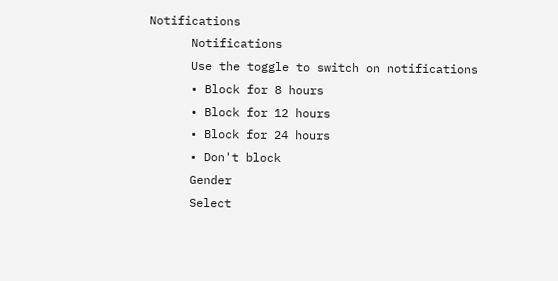Notifications
      Notifications
      Use the toggle to switch on notifications
      • Block for 8 hours
      • Block for 12 hours
      • Block for 24 hours
      • Don't block
      Gender
      Select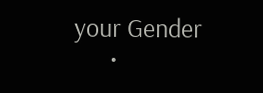your Gender
      •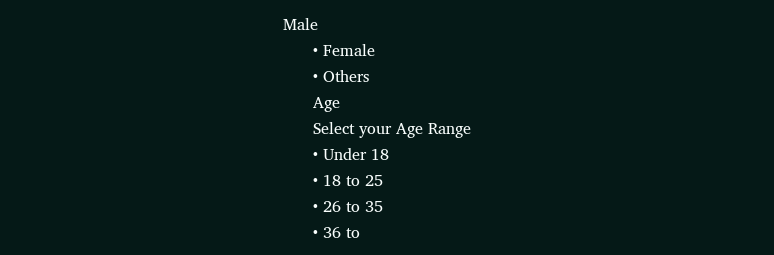Male
      • Female
      • Others
      Age
      Select your Age Range
      • Under 18
      • 18 to 25
      • 26 to 35
      • 36 to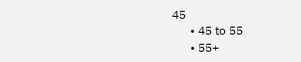45
      • 45 to 55
      • 55+